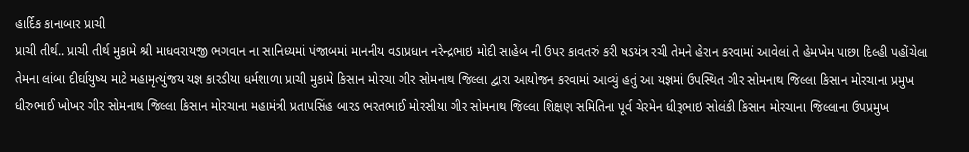હાર્દિક કાનાબાર પ્રાચી
પ્રાચી તીર્થ.. પ્રાચી તીર્થ મુકામે શ્રી માધવરાયજી ભગવાન ના સાનિધ્યમાં પંજાબમાં માનનીય વડાપ્રધાન નરેન્દ્રભાઇ મોદી સાહેબ ની ઉપર કાવતરું કરી ષડયંત્ર રચી તેમને હેરાન કરવામાં આવેલાં તે હેમખેમ પાછા દિલ્હી પહોંચેલા તેમના લાંબા દીર્ઘાયુષ્ય માટે મહામૃત્યુંજય યજ્ઞ કારડીયા ધર્મશાળા પ્રાચી મુકામે કિસાન મોરચા ગીર સોમનાથ જિલ્લા દ્વારા આયોજન કરવામાં આવ્યું હતું આ યજ્ઞમાં ઉપસ્થિત ગીર સોમનાથ જિલ્લા કિસાન મોરચાના પ્રમુખ ધીરુભાઈ ખોખર ગીર સોમનાથ જિલ્લા કિસાન મોરચાના મહામંત્રી પ્રતાપસિંહ બારડ ભરતભાઈ મોરસીયા ગીર સોમનાથ જિલ્લા શિક્ષણ સમિતિના પૂર્વ ચેરમેન ધીરૂભાઇ સોલંકી કિસાન મોરચાના જિલ્લાના ઉપપ્રમુખ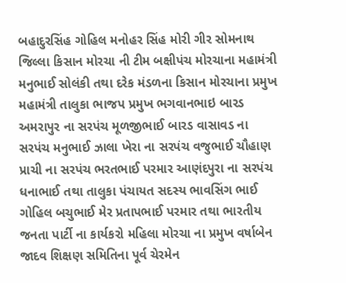બહાદુરસિંહ ગોહિલ મનોહર સિંહ મોરી ગીર સોમનાથ જિલ્લા કિસાન મોરચા ની ટીમ બક્ષીપંચ મોરચાના મહામંત્રી મનુભાઈ સોલંકી તથા દરેક મંડળના કિસાન મોરચાના પ્રમુખ મહામંત્રી તાલુકા ભાજપ પ્રમુખ ભગવાનભાઇ બારડ અમરાપુર ના સરપંચ મૂળજીભાઈ બારડ વાસાવડ ના સરપંચ મનુભાઈ ઝાલા ખેરા ના સરપંચ વજુભાઈ ચૌહાણ પ્રાચી ના સરપંચ ભરતભાઈ પરમાર આણંદપુરા ના સરપંચ ધનાભાઈ તથા તાલુકા પંચાયત સદસ્ય ભાવસિંગ ભાઈ ગોહિલ બચુભાઈ મેર પ્રતાપભાઈ પરમાર તથા ભારતીય જનતા પાર્ટી ના કાર્યકરો મહિલા મોરચા ના પ્રમુખ વર્ષાબેન જાદવ શિક્ષણ સમિતિના પૂર્વ ચેરમેન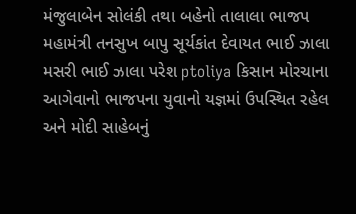મંજુલાબેન સોલંકી તથા બહેનો તાલાલા ભાજપ મહામંત્રી તનસુખ બાપુ સૂર્યકાંત દેવાયત ભાઈ ઝાલા મસરી ભાઈ ઝાલા પરેશ ptoliya કિસાન મોરચાના આગેવાનો ભાજપના યુવાનો યજ્ઞમાં ઉપસ્થિત રહેલ અને મોદી સાહેબનું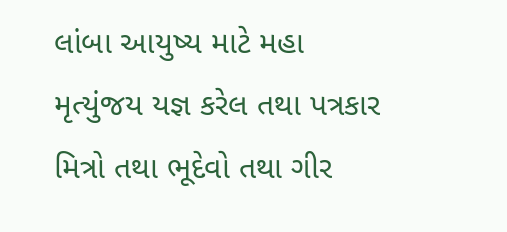લાંબા આયુષ્ય માટે મહા મૃત્યુંજય યજ્ઞ કરેલ તથા પત્રકાર મિત્રો તથા ભૂદેવો તથા ગીર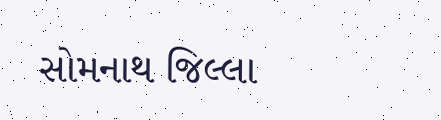સોમનાથ જિલ્લા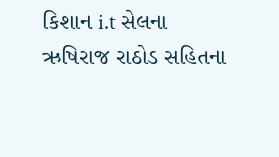કિશાન i.t સેલના ઋષિરાજ રાઠોડ સહિતના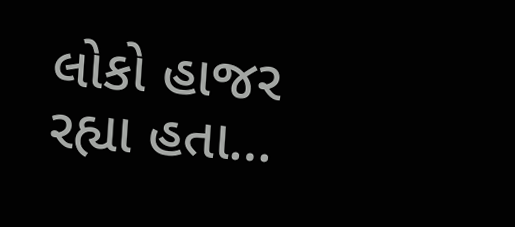લોકો હાજર રહ્યા હતા…